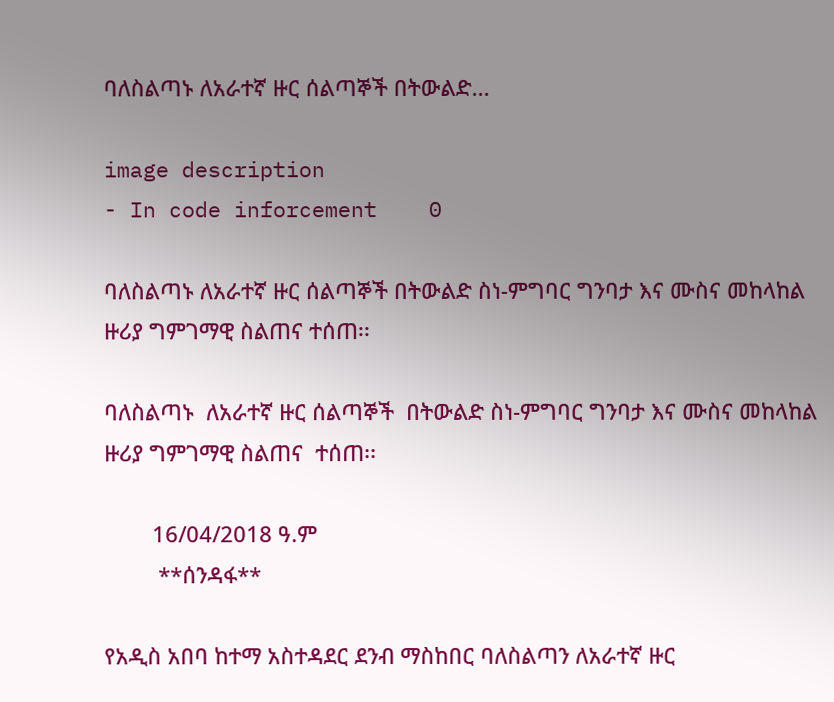ባለስልጣኑ ለአራተኛ ዙር ሰልጣኞች በትውልድ...

image description
- In code inforcement    0

ባለስልጣኑ ለአራተኛ ዙር ሰልጣኞች በትውልድ ስነ-ምግባር ግንባታ እና ሙስና መከላከል ዙሪያ ግምገማዊ ስልጠና ተሰጠ፡፡

ባለስልጣኑ  ለአራተኛ ዙር ሰልጣኞች  በትውልድ ስነ-ምግባር ግንባታ እና ሙስና መከላከል ዙሪያ ግምገማዊ ስልጠና  ተሰጠ፡፡

        16/04/2018 ዓ.ም
         **ሰንዳፋ**

የአዲስ አበባ ከተማ አስተዳደር ደንብ ማስከበር ባለስልጣን ለአራተኛ ዙር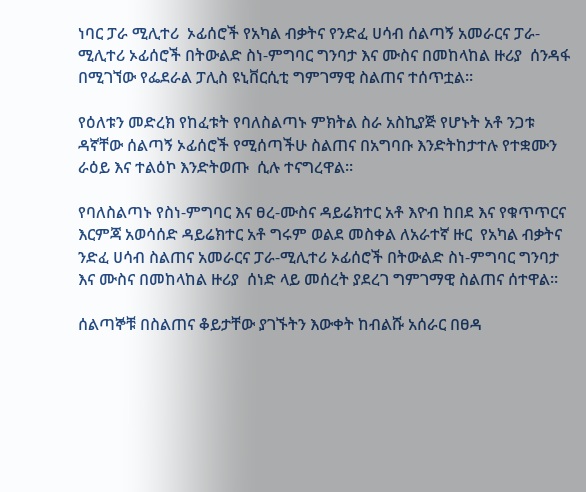ነባር ፓራ ሚሊተሪ  ኦፊሰሮች የአካል ብቃትና የንድፈ ሀሳብ ሰልጣኝ አመራርና ፓራ-ሚሊተሪ ኦፊሰሮች በትውልድ ስነ-ምግባር ግንባታ እና ሙስና በመከላከል ዙሪያ  ሰንዳፋ በሚገኘው የፌደራል ፓሊስ ዩኒቨርሲቲ ግምገማዊ ስልጠና ተሰጥቷል።

የዕለቱን መድረክ የከፈቱት የባለስልጣኑ ምክትል ስራ አስኪያጅ የሆኑት አቶ ንጋቱ ዳኛቸው ሰልጣኝ ኦፊሰሮች የሚሰጣችሁ ስልጠና በአግባቡ እንድትከታተሉ የተቋሙን ራዕይ እና ተልዕኮ እንድትወጡ  ሲሉ ተናግረዋል።

የባለስልጣኑ የስነ-ምግባር እና ፀረ-ሙስና ዳይሬክተር አቶ እዮብ ከበደ እና የቁጥጥርና እርምጃ አወሳሰድ ዳይሬክተር አቶ ግሩም ወልደ መስቀል ለአራተኛ ዙር  የአካል ብቃትና ንድፈ ሀሳብ ስልጠና አመራርና ፓራ-ሚሊተሪ ኦፊሰሮች በትውልድ ስነ-ምግባር ግንባታ እና ሙስና በመከላከል ዙሪያ  ሰነድ ላይ መሰረት ያደረገ ግምገማዊ ስልጠና ሰተዋል።

ሰልጣኞቹ በስልጠና ቆይታቸው ያገኙትን እውቀት ከብልሹ አሰራር በፀዳ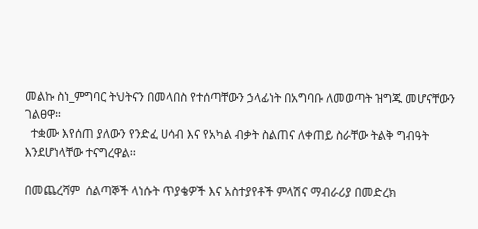መልኩ ስነ_ምግባር ትህትናን በመላበስ የተሰጣቸውን ኃላፊነት በአግባቡ ለመወጣት ዝግጁ መሆናቸውን ገልፀዋ።
  ተቋሙ እየሰጠ ያለውን የንድፈ ሀሳብ እና የአካል ብቃት ስልጠና ለቀጠይ ስራቸው ትልቅ ግብዓት እንደሆነላቸው ተናግረዋል፡፡

በመጨረሻም  ሰልጣኞች ላነሱት ጥያቄዎች እና አስተያየቶች ምላሽና ማብራሪያ በመድረክ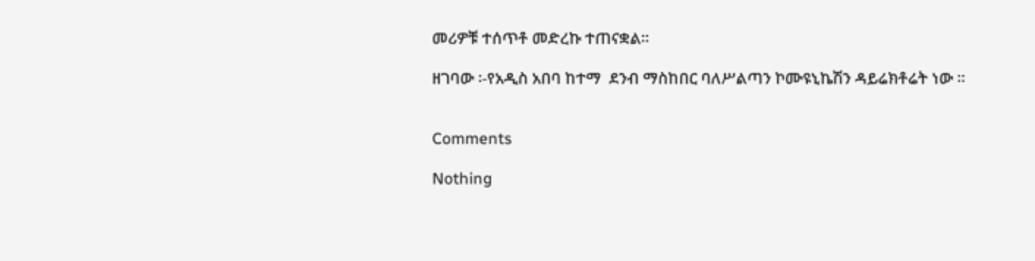መሪዎቹ ተሰጥቶ መድረኩ ተጠናቋል፡፡

ዘገባው ፡-የአዲስ አበባ ከተማ  ደንብ ማስከበር ባለሥልጣን ኮሙዩኒኬሽን ዳይሬክቶሬት ነው ።


Comments

Nothing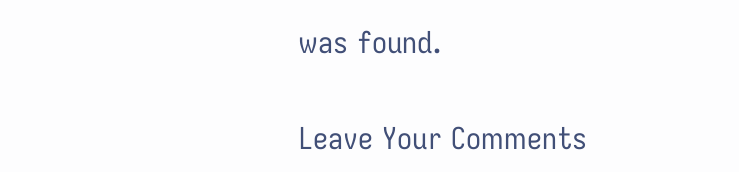was found.

Leave Your Comments